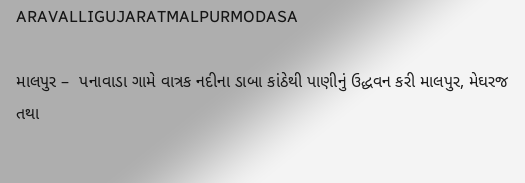ARAVALLIGUJARATMALPURMODASA

માલપુર –  પનાવાડા ગામે વાત્રક નદીના ડાબા કાંઠેથી પાણીનું ઉદ્ધવન કરી માલપુર, મેઘરજ તથા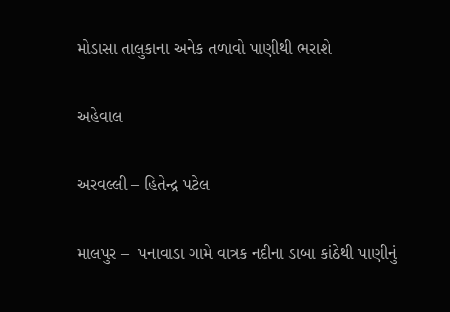મોડાસા તાલુકાના અનેક તળાવો પાણીથી ભરાશે

અહેવાલ

અરવલ્લી – હિતેન્દ્ર પટેલ

માલપુર –  પનાવાડા ગામે વાત્રક નદીના ડાબા કાંઠેથી પાણીનું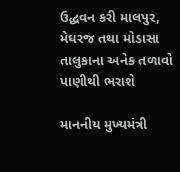ઉદ્ધવન કરી માલપુર, મેઘરજ તથા મોડાસા તાલુકાના અનેક તળાવો પાણીથી ભરાશે

માનનીય મુખ્યમંત્રી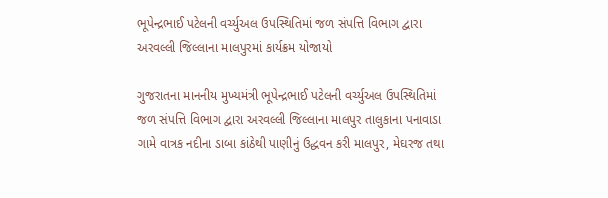ભૂપેન્દ્રભાઈ પટેલની વર્ચ્યુઅલ ઉપસ્થિતિમાં જળ સંપત્તિ વિભાગ દ્વારા અરવલ્લી જિલ્લાના માલપુરમાં કાર્યક્રમ યોજાયો

ગુજરાતના માનનીય મુખ્યમંત્રી ભૂપેન્દ્રભાઈ પટેલની વર્ચ્યુઅલ ઉપસ્થિતિમાં જળ સંપત્તિ વિભાગ દ્વારા અરવલ્લી જિલ્લાના માલપુર તાલુકાના પનાવાડા ગામે વાત્રક નદીના ડાબા કાંઠેથી પાણીનું ઉદ્ધવન કરી માલપુર, મેઘરજ તથા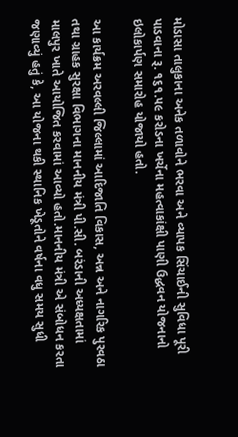મોડાસા તાલુકાના અનેક તળાવોને ભરવા અને વ્યાપક સિંચાઈની સુવિધા પૂરી પાડવાના રૂ. ૧૬૧.૫૯ કરોડના ખર્ચેના મહત્વાકાંક્ષી પાણી ઉદ્ધવન યોજનાનો ઇલોકાર્પણ સમારોહ યોજાયો હતો.

આ કાર્યક્રમ અરવલ્લી જિલ્લામાં આદિજાતિ વિકાસ, અન્ન અને નાગરિક પુરવઠા તથા ગ્રાહક સુરક્ષા વિભાગના માનનીય મંત્રી પી.સી. બરંડાની અધ્યક્ષતામાં માલપુર ખાતે આયોજિત કરવામાં આવ્યો હતો.માનનીય મંત્રી એ સંબોધન કરતા જણાવ્યું હતું કે, આ યોજના થકી સ્થાનિક ખેડૂતોને વર્ષના વધુ સમય સુધી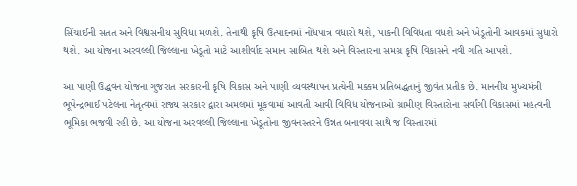સિંચાઈની સતત અને વિશ્વસનીય સુવિધા મળશે. તેનાથી કૃષિ ઉત્પાદનમાં નોંધપાત્ર વધારો થશે, પાકની વિવિધતા વધશે અને ખેડૂતોની આવકમાં સુધારો થશે. આ યોજના અરવલ્લી જિલ્લાના ખેડૂતો માટે આશીર્વાદ સમાન સાબિત થશે અને વિસ્તારના સમગ્ર કૃષિ વિકાસને નવી ગતિ આપશે.

આ પાણી ઉદ્ધવન યોજના ગુજરાત સરકારની કૃષિ વિકાસ અને પાણી વ્યવસ્થાપન પ્રત્યેની મક્કમ પ્રતિબદ્ધતાનું જીવંત પ્રતીક છે. માનનીય મુખ્યમંત્રી ભૂપેન્દ્રભાઈ પટેલના નેતૃત્વમાં રાજ્ય સરકાર દ્વારા અમલમાં મૂકવામાં આવતી આવી વિવિધ યોજનાઓ ગ્રામીણ વિસ્તારોના સર્વાંગી વિકાસમાં મહત્વની ભૂમિકા ભજવી રહી છે. આ યોજના અરવલ્લી જિલ્લાના ખેડૂતોના જીવનસ્તરને ઉન્નત બનાવવા સાથે જ વિસ્તારમાં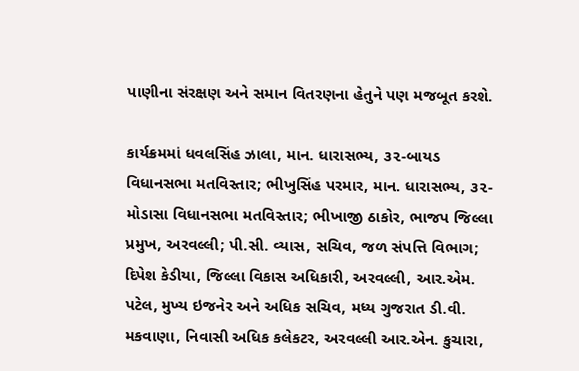પાણીના સંરક્ષણ અને સમાન વિતરણના હેતુને પણ મજબૂત કરશે.

કાર્યક્રમમાં ધવલસિંહ ઝાલા, માન. ધારાસભ્ય, ૩૨-બાયડ વિધાનસભા મતવિસ્તાર; ભીખુસિંહ પરમાર, માન. ધારાસભ્ય, ૩૨-મોડાસા વિધાનસભા મતવિસ્તાર; ભીખાજી ઠાકોર, ભાજપ જિલ્લા પ્રમુખ, અરવલ્લી; પી.સી. વ્યાસ, સચિવ, જળ સંપત્તિ વિભાગ; દિપેશ કેડીયા, જિલ્લા વિકાસ અધિકારી, અરવલ્લી, આર.એમ. પટેલ, મુખ્ય ઇજનેર અને અધિક સચિવ, મધ્ય ગુજરાત ડી.વી. મકવાણા, નિવાસી અધિક કલેકટર, અરવલ્લી આર.એન. કુચારા,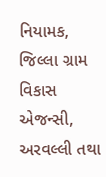નિયામક, જિલ્લા ગ્રામ વિકાસ એજન્સી, અરવલ્લી તથા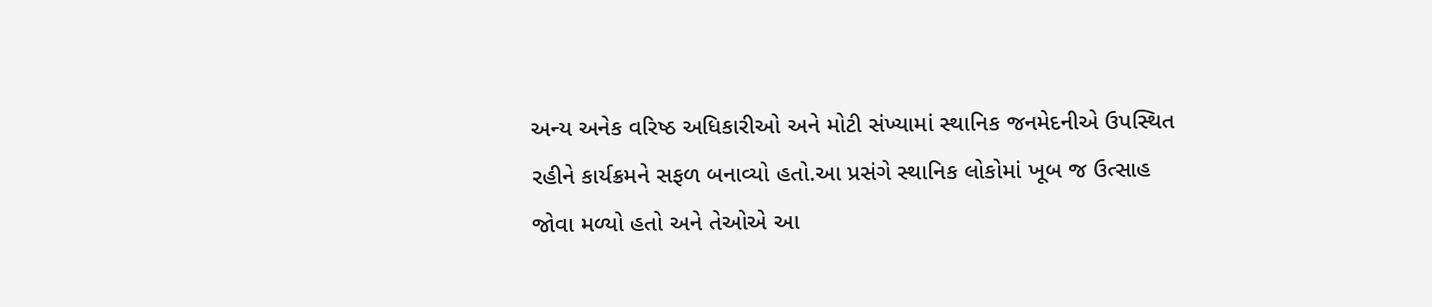અન્ય અનેક વરિષ્ઠ અધિકારીઓ અને મોટી સંખ્યામાં સ્થાનિક જનમેદનીએ ઉપસ્થિત રહીને કાર્યક્રમને સફળ બનાવ્યો હતો.આ પ્રસંગે સ્થાનિક લોકોમાં ખૂબ જ ઉત્સાહ જોવા મળ્યો હતો અને તેઓએ આ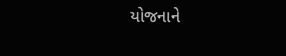યોજનાને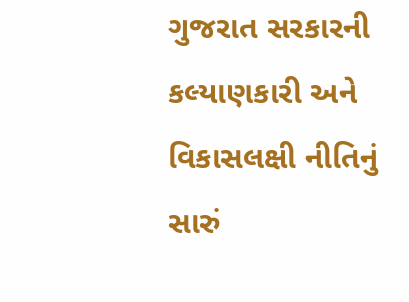ગુજરાત સરકારની કલ્યાણકારી અને વિકાસલક્ષી નીતિનું સારું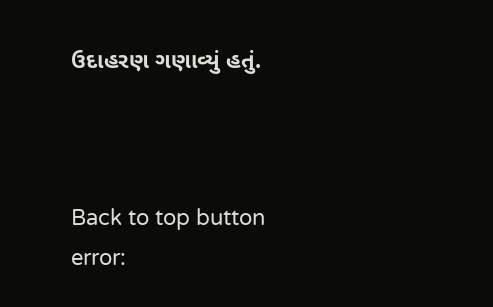ઉદાહરણ ગણાવ્યું હતું.



Back to top button
error: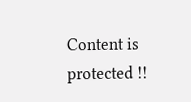Content is protected !!